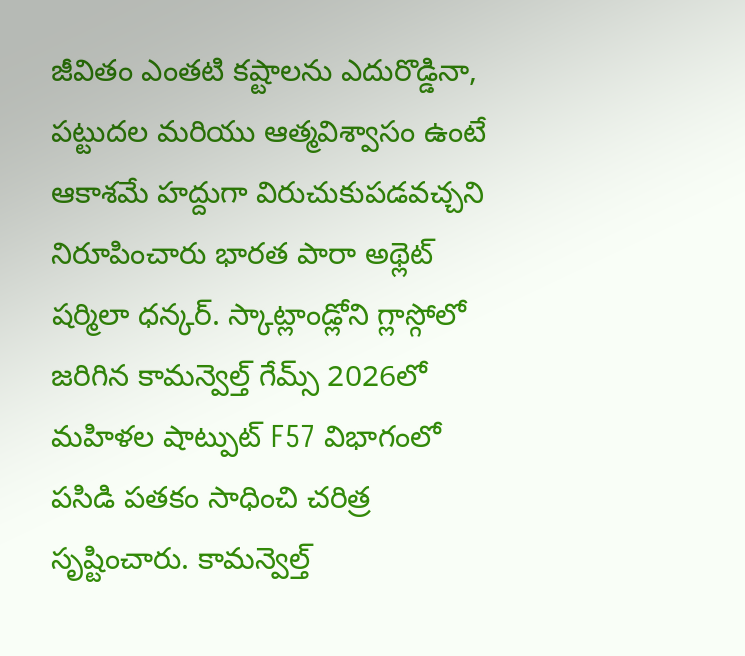జీవితం ఎంతటి కష్టాలను ఎదురొడ్డినా, పట్టుదల మరియు ఆత్మవిశ్వాసం ఉంటే ఆకాశమే హద్దుగా విరుచుకుపడవచ్చని నిరూపించారు భారత పారా అథ్లెట్ షర్మిలా ధన్కర్. స్కాట్లాండ్లోని గ్లాస్గోలో జరిగిన కామన్వెల్త్ గేమ్స్ 2026లో మహిళల షాట్పుట్ F57 విభాగంలో పసిడి పతకం సాధించి చరిత్ర సృష్టించారు. కామన్వెల్త్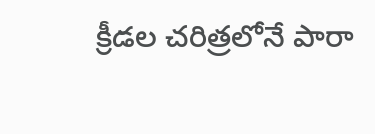క్రీడల చరిత్రలోనే పారా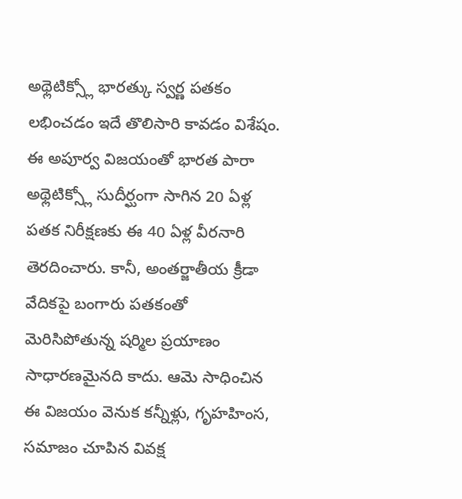అథ్లెటిక్స్లో భారత్కు స్వర్ణ పతకం లభించడం ఇదే తొలిసారి కావడం విశేషం. ఈ అపూర్వ విజయంతో భారత పారా అథ్లెటిక్స్లో సుదీర్ఘంగా సాగిన 20 ఏళ్ల పతక నిరీక్షణకు ఈ 40 ఏళ్ల వీరనారి తెరదించారు. కానీ, అంతర్జాతీయ క్రీడా వేదికపై బంగారు పతకంతో మెరిసిపోతున్న షర్మిల ప్రయాణం సాధారణమైనది కాదు. ఆమె సాధించిన ఈ విజయం వెనుక కన్నీళ్లు, గృహహింస, సమాజం చూపిన వివక్ష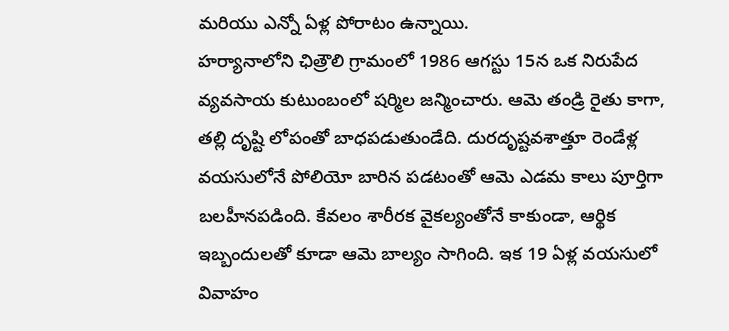మరియు ఎన్నో ఏళ్ల పోరాటం ఉన్నాయి.
హర్యానాలోని ఛిత్రౌలి గ్రామంలో 1986 ఆగస్టు 15న ఒక నిరుపేద వ్యవసాయ కుటుంబంలో షర్మిల జన్మించారు. ఆమె తండ్రి రైతు కాగా, తల్లి దృష్టి లోపంతో బాధపడుతుండేది. దురదృష్టవశాత్తూ రెండేళ్ల వయసులోనే పోలియో బారిన పడటంతో ఆమె ఎడమ కాలు పూర్తిగా బలహీనపడింది. కేవలం శారీరక వైకల్యంతోనే కాకుండా, ఆర్థిక ఇబ్బందులతో కూడా ఆమె బాల్యం సాగింది. ఇక 19 ఏళ్ల వయసులో వివాహం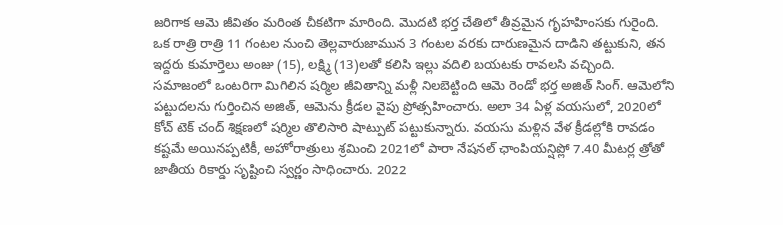జరిగాక ఆమె జీవితం మరింత చీకటిగా మారింది. మొదటి భర్త చేతిలో తీవ్రమైన గృహహింసకు గురైంది. ఒక రాత్రి రాత్రి 11 గంటల నుంచి తెల్లవారుజామున 3 గంటల వరకు దారుణమైన దాడిని తట్టుకుని, తన ఇద్దరు కుమార్తెలు అంజు (15), లక్ష్మి (13)లతో కలిసి ఇల్లు వదిలి బయటకు రావలసి వచ్చింది.
సమాజంలో ఒంటరిగా మిగిలిన షర్మిల జీవితాన్ని మళ్లీ నిలబెట్టింది ఆమె రెండో భర్త అజిత్ సింగ్. ఆమెలోని పట్టుదలను గుర్తించిన అజిత్, ఆమెను క్రీడల వైపు ప్రోత్సహించారు. అలా 34 ఏళ్ల వయసులో, 2020లో కోచ్ టెక్ చంద్ శిక్షణలో షర్మిల తొలిసారి షాట్పుట్ పట్టుకున్నారు. వయసు మళ్లిన వేళ క్రీడల్లోకి రావడం కష్టమే అయినప్పటికీ, అహోరాత్రులు శ్రమించి 2021లో పారా నేషనల్ ఛాంపియన్షిప్లో 7.40 మీటర్ల త్రోతో జాతీయ రికార్డు సృష్టించి స్వర్ణం సాధించారు. 2022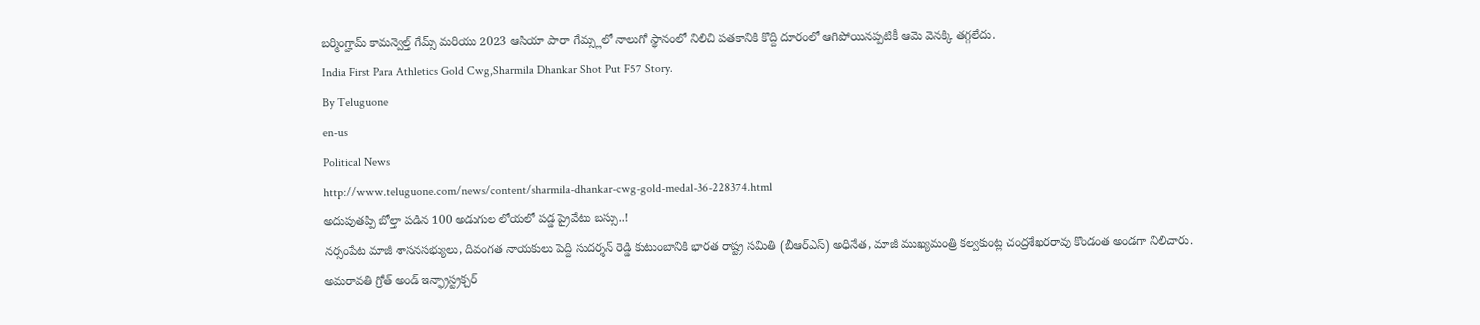బర్మింగ్హామ్ కామన్వెల్త్ గేమ్స్ మరియు 2023 ఆసియా పారా గేమ్స్లలో నాలుగో స్థానంలో నిలిచి పతకానికి కొద్ది దూరంలో ఆగిపోయినప్పటికీ ఆమె వెనక్కి తగ్గలేదు.
India First Para Athletics Gold Cwg,Sharmila Dhankar Shot Put F57 Story.
By Teluguone
en-us
Political News
http://www.teluguone.com/news/content/sharmila-dhankar-cwg-gold-medal-36-228374.html
అదుపుతప్పి బోల్తా పడిన 100 అడుగుల లోయలో పడ్డ ప్రైవేటు బస్సు..!
నర్సంపేట మాజీ శాసనసభ్యులు, దివంగత నాయకులు పెద్ది సుదర్శన్ రెడ్డి కుటుంబానికి భారత రాష్ట్ర సమితి (బీఆర్ఎస్) అధినేత, మాజీ ముఖ్యమంత్రి కల్వకుంట్ల చంద్రశేఖరరావు కొండంత అండగా నిలిచారు.
అమరావతి గ్రోత్ అండ్ ఇన్ఫ్రాస్ట్రక్చర్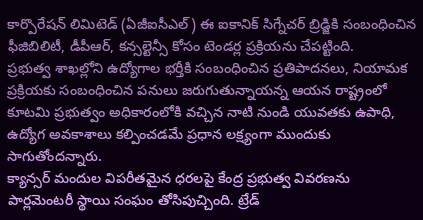కార్పొరేషన్ లిమిటెడ్ (ఏజీఐసీఎల్) ఈ ఐకానిక్ సిగ్నేచర్ బ్రిడ్జికి సంబంధించిన ఫీజిబిలిటీ, డీపీఆర్, కన్సల్టెన్సీ కోసం టెండర్ల ప్రక్రియను చేపట్టింది.
ప్రభుత్వ శాఖల్లోని ఉద్యోగాల భర్తీకి సంబంధించిన ప్రతిపాదనలు, నియామక ప్రక్రియకు సంబంధించిన పనులు జరుగుతున్నాయన్న ఆయన రాష్ట్రంలో కూటమి ప్రభుత్వం అధికారంలోకి వచ్చిన నాటి నుండి యువతకు ఉపాధి, ఉద్యోగ అవకాశాలు కల్పించడమే ప్రధాన లక్ష్యంగా ముందుకు సాగుతోందన్నారు.
క్యాన్సర్ మందుల విపరీతమైన ధరలపై కేంద్ర ప్రభుత్వ వివరణను పార్లమెంటరీ స్థాయి సంఘం తోసిపుచ్చింది. ట్రేడ్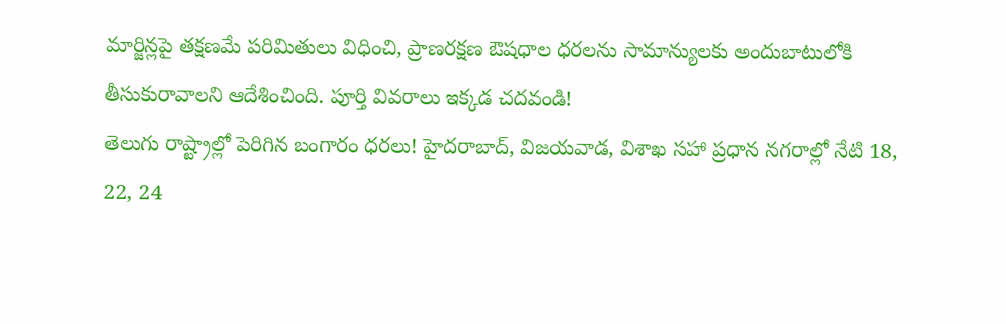మార్జిన్లపై తక్షణమే పరిమితులు విధించి, ప్రాణరక్షణ ఔషధాల ధరలను సామాన్యులకు అందుబాటులోకి తీసుకురావాలని ఆదేశించింది. పూర్తి వివరాలు ఇక్కడ చదవండి!
తెలుగు రాష్ట్రాల్లో పెరిగిన బంగారం ధరలు! హైదరాబాద్, విజయవాడ, విశాఖ సహా ప్రధాన నగరాల్లో నేటి 18, 22, 24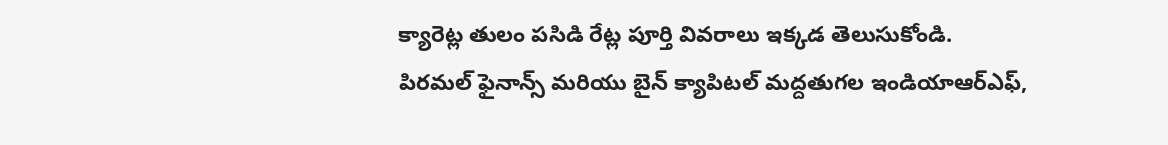క్యారెట్ల తులం పసిడి రేట్ల పూర్తి వివరాలు ఇక్కడ తెలుసుకోండి.
పిరమల్ ఫైనాన్స్ మరియు బైన్ క్యాపిటల్ మద్దతుగల ఇండియాఆర్ఎఫ్,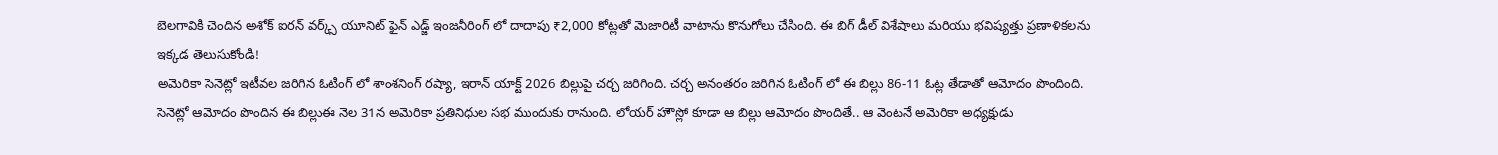బెలగావికి చెందిన అశోక్ ఐరన్ వర్క్స్ యూనిట్ ఫైన్ ఎడ్జ్ ఇంజనీరింగ్ లో దాదాపు ₹2,000 కోట్లతో మెజారిటీ వాటాను కొనుగోలు చేసింది. ఈ బిగ్ డీల్ విశేషాలు మరియు భవిష్యత్తు ప్రణాళికలను ఇక్కడ తెలుసుకోండి!
అమెరికా సెనెట్లో ఇటీవల జరిగిన ఓటింగ్ లో శాంశనింగ్ రష్యా, ఇరాన్ యాక్ట్ 2026 బిల్లుపై చర్చ జరిగింది. చర్చ అనంతరం జరిగిన ఓటింగ్ లో ఈ బిల్లు 86-11 ఓట్ల తేడాతో ఆమోదం పొందింది. సెనెట్లో ఆమోదం పొందిన ఈ బిల్లుఈ నెల 31న అమెరికా ప్రతినిధుల సభ ముందుకు రానుంది. లోయర్ హౌస్లో కూడా ఆ బిల్లు ఆమోదం పొందితే.. ఆ వెంటనే అమెరికా అధ్యక్షుడు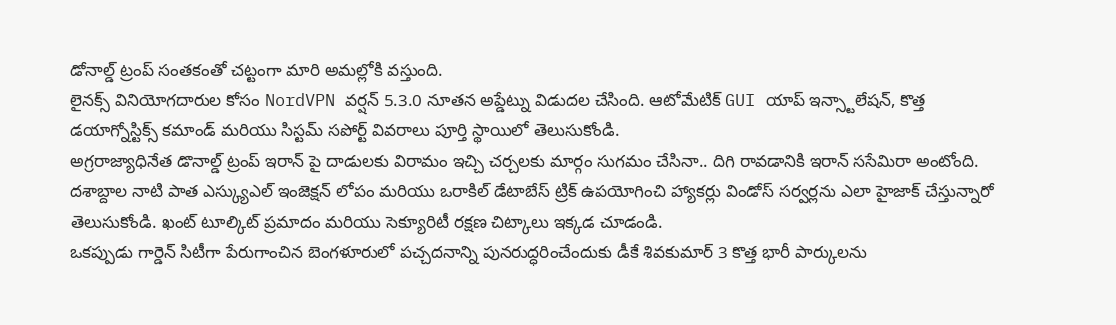డోనాల్డ్ ట్రంప్ సంతకంతో చట్టంగా మారి అమల్లోకి వస్తుంది.
లైనక్స్ వినియోగదారుల కోసం NordVPN వర్షన్ 5.3.0 నూతన అప్డేట్ను విడుదల చేసింది. ఆటోమేటిక్ GUI యాప్ ఇన్స్టాలేషన్, కొత్త డయాగ్నోస్టిక్స్ కమాండ్ మరియు సిస్టమ్ సపోర్ట్ వివరాలు పూర్తి స్థాయిలో తెలుసుకోండి.
అగ్రరాజ్యాధినేత డొనాల్డ్ ట్రంప్ ఇరాన్ పై దాడులకు విరామం ఇచ్చి చర్చలకు మార్గం సుగమం చేసినా.. దిగి రావడానికి ఇరాన్ ససేమిరా అంటోంది.
దశాబ్దాల నాటి పాత ఎస్క్యుఎల్ ఇంజెక్షన్ లోపం మరియు ఒరాకిల్ డేటాబేస్ ట్రిక్ ఉపయోగించి హ్యాకర్లు విండోస్ సర్వర్లను ఎలా హైజాక్ చేస్తున్నారో తెలుసుకోండి. ఖంట్ టూల్కిట్ ప్రమాదం మరియు సెక్యూరిటీ రక్షణ చిట్కాలు ఇక్కడ చూడండి.
ఒకప్పుడు గార్డెన్ సిటీగా పేరుగాంచిన బెంగళూరులో పచ్చదనాన్ని పునరుద్ధరించేందుకు డీకే శివకుమార్ 3 కొత్త భారీ పార్కులను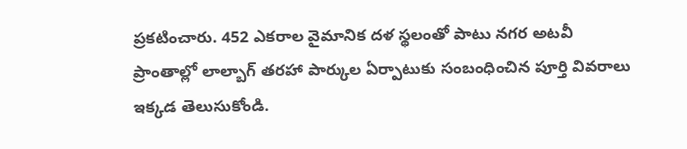ప్రకటించారు. 452 ఎకరాల వైమానిక దళ స్థలంతో పాటు నగర అటవీ ప్రాంతాల్లో లాల్బాగ్ తరహా పార్కుల ఏర్పాటుకు సంబంధించిన పూర్తి వివరాలు ఇక్కడ తెలుసుకోండి.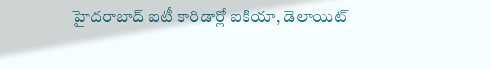హైదరాబాద్ ఐటీ కారిడార్లో ఐకియా, డెలాయిట్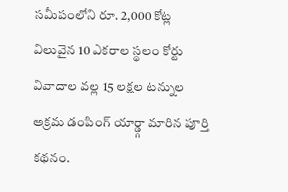సమీపంలోని రూ. 2,000 కోట్ల విలువైన 10 ఎకరాల స్థలం కోర్టు వివాదాల వల్ల 15 లక్షల టన్నుల అక్రమ డంపింగ్ యార్డ్గా మారిన పూర్తి కథనం.